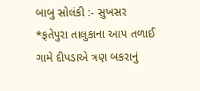બાબુ સોલંકી :- સુખસર
*ફતેપુરા તાલુકાના આપ તળાઈ ગામે દીપડાએ ત્રણ બકરાનું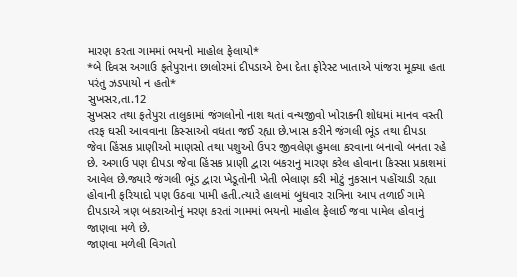મારણ કરતા ગામમાં ભયનો માહોલ ફેલાયો*
*બે દિવસ અગાઉ ફતેપુરાના છાલોરમાં દીપડાએ દેખા દેતા ફોરેસ્ટ ખાતાએ પાંજરા મૂક્યા હતા પરંતુ ઝડપાયો ન હતો*
સુખસર,તા.12
સુખસર તથા ફતેપુરા તાલુકામાં જંગલોનો નાશ થતાં વન્યજીવો ખોરાકની શોધમાં માનવ વસ્તી તરફ ઘસી આવવાના કિસ્સાઓ વધતા જઈ રહ્યા છે.ખાસ કરીને જંગલી ભૂંડ તથા દીપડા જેવા હિંસક પ્રાણીઓ માણસો તથા પશુઓ ઉપર જીવલેણ હુમલા કરવાના બનાવો બનતા રહે છે. અગાઉ પણ દીપડા જેવા હિંસક પ્રાણી દ્વારા બકરાનુ મારણ કરેલ હોવાના કિસ્સા પ્રકાશમાં આવેલ છે.જ્યારે જંગલી ભૂંડ દ્વારા ખેડૂતોની ખેતી ભેલાણ કરી મોટું નુકસાન પહોંચાડી રહ્યા હોવાની ફરિયાદો પણ ઉઠવા પામી હતી.ત્યારે હાલમાં બુધવાર રાત્રિના આપ તળાઈ ગામે દીપડાએ ત્રણ બકરાઓનું મરણ કરતાં ગામમાં ભયનો માહોલ ફેલાઈ જવા પામેલ હોવાનું જાણવા મળે છે.
જાણવા મળેલી વિગતો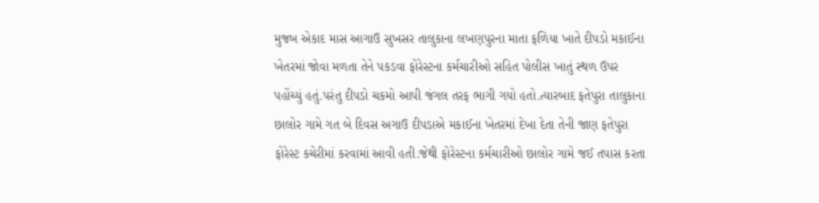મુજબ એકાદ માસ આગાઉ સુખસર તાલુકાના લખણપુરના માતા ફળિયા ખાતે દીપડો મકાઈના ખેતરમાં જોવા મળતા તેને પકડવા ફોરેસ્ટના કર્મચારીઓ સહિત પોલીસ ખાતું સ્થળ ઉપર પહોંચ્યું હતું.પરંતુ દીપડો ચકમો આપી જંગલ તરફ ભાગી ગયો હતો.ત્યારબાદ ફતેપુરા તાલુકાના છાલોર ગામે ગત બે દિવસ અગાઉ દીપડાએ મકાઈના ખેતરમાં દેખા દેતા તેની જાણ ફતેપુરા ફોરેસ્ટ કચેરીમાં કરવામાં આવી હતી.જેથી ફોરેસ્ટના કર્મચારીઓ છાલોર ગામે જઈ તપાસ કરતા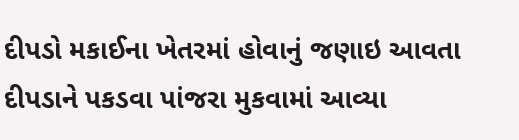દીપડો મકાઈના ખેતરમાં હોવાનું જણાઇ આવતા દીપડાને પકડવા પાંજરા મુકવામાં આવ્યા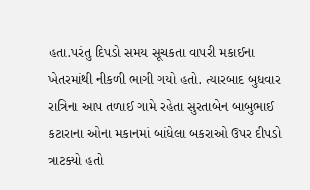હતા.પરંતુ દિપડો સમય સૂચકતા વાપરી મકાઈના ખેતરમાંથી નીકળી ભાગી ગયો હતો. ત્યારબાદ બુધવાર રાત્રિના આપ તળાઈ ગામે રહેતા સુરતાબેન બાબુભાઈ કટારાના ઓના મકાનમાં બાંધેલા બકરાઓ ઉપર દીપડો ત્રાટક્યો હતો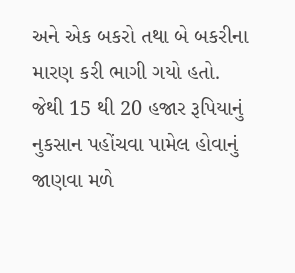અને એક બકરો તથા બે બકરીના મારણ કરી ભાગી ગયો હતો. જેથી 15 થી 20 હજાર રૂપિયાનું નુકસાન પહોંચવા પામેલ હોવાનું જાણવા મળે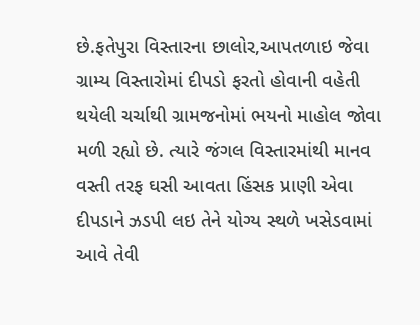છે.ફતેપુરા વિસ્તારના છાલોર,આપતળાઇ જેવા ગ્રામ્ય વિસ્તારોમાં દીપડો ફરતો હોવાની વહેતી થયેલી ચર્ચાથી ગ્રામજનોમાં ભયનો માહોલ જોવા મળી રહ્યો છે. ત્યારે જંગલ વિસ્તારમાંથી માનવ વસ્તી તરફ ઘસી આવતા હિંસક પ્રાણી એવા દીપડાને ઝડપી લઇ તેને યોગ્ય સ્થળે ખસેડવામાં આવે તેવી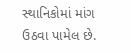સ્થાનિકોમાં માંગ ઉઠવા પામેલ છે.